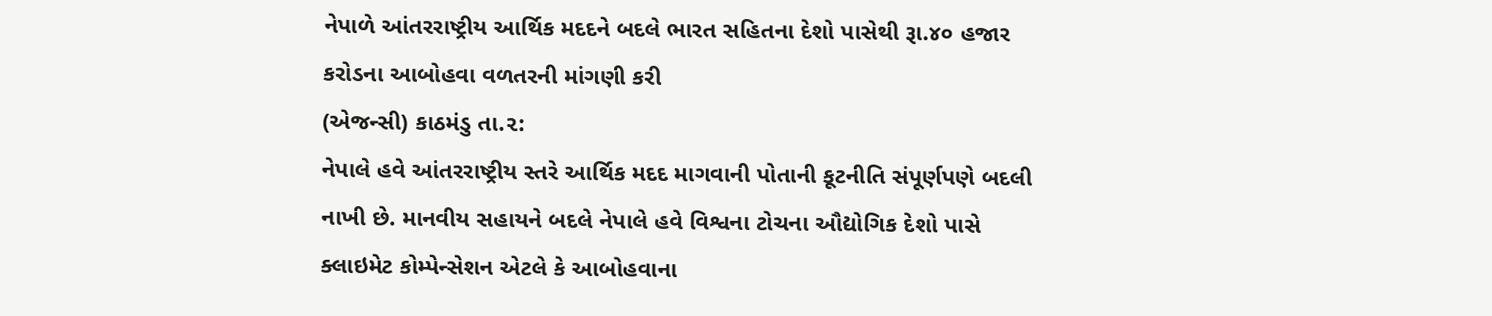નેપાળે આંતરરાષ્ટ્રીય આર્થિક મદદને બદલે ભારત સહિતના દેશો પાસેથી રૂા.૪૦ હજાર કરોડના આબોહવા વળતરની માંગણી કરી
(એજન્સી) કાઠમંડુ તા.૨:
નેપાલે હવે આંતરરાષ્ટ્રીય સ્તરે આર્થિક મદદ માગવાની પોતાની કૂટનીતિ સંપૂર્ણપણે બદલી નાખી છે. માનવીય સહાયને બદલે નેપાલે હવે વિશ્વના ટોચના ઔદ્યોગિક દેશો પાસે ક્લાઇમેટ કોમ્પેન્સેશન એટલે કે આબોહવાના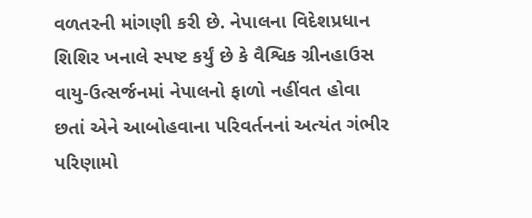વળતરની માંગણી કરી છે. નેપાલના વિદેશપ્રધાન શિશિર ખનાલે સ્પષ્ટ કર્યું છે કે વૈશ્વિક ગ્રીનહાઉસ વાયુ-ઉત્સર્જનમાં નેપાલનો ફાળો નહીંવત હોવા છતાં એને આબોહવાના પરિવર્તનનાં અત્યંત ગંભીર પરિણામો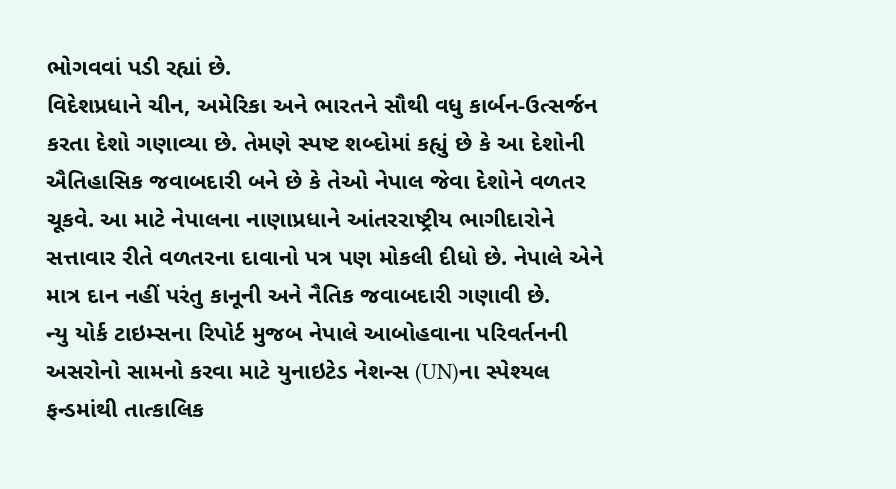ભોગવવાં પડી રહ્યાં છે.
વિદેશપ્રધાને ચીન, અમેરિકા અને ભારતને સૌથી વધુ કાર્બન-ઉત્સર્જન કરતા દેશો ગણાવ્યા છે. તેમણે સ્પષ્ટ શબ્દોમાં કહ્યું છે કે આ દેશોની ઐતિહાસિક જવાબદારી બને છે કે તેઓ નેપાલ જેવા દેશોને વળતર ચૂકવે. આ માટે નેપાલના નાણાપ્રધાને આંતરરાષ્ટ્રીય ભાગીદારોને સત્તાવાર રીતે વળતરના દાવાનો પત્ર પણ મોકલી દીધો છે. નેપાલે એને માત્ર દાન નહીં પરંતુ કાનૂની અને નૈતિક જવાબદારી ગણાવી છે.
ન્યુ યોર્ક ટાઇમ્સના રિપોર્ટ મુજબ નેપાલે આબોહવાના પરિવર્તનની અસરોનો સામનો કરવા માટે યુનાઇટેડ નેશન્સ (UN)ના સ્પેશ્યલ ફન્ડમાંથી તાત્કાલિક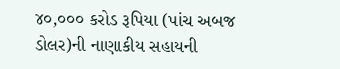૪૦,૦૦૦ કરોડ રૂપિયા (પાંચ અબજ ડોલર)ની નાણાકીય સહાયની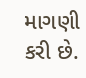માગણી કરી છે.